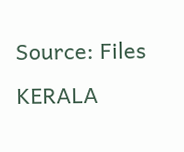Source: Files
KERALA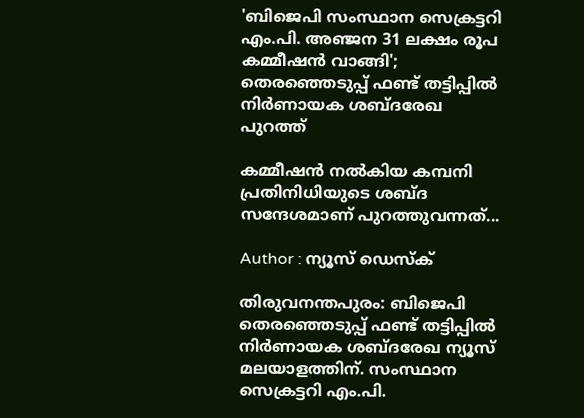'ബിജെപി സംസ്ഥാന സെക്രട്ടറി എം.പി. അഞ്ജന 31 ലക്ഷം രൂപ കമ്മീഷൻ വാങ്ങി'; തെരഞ്ഞെടുപ്പ് ഫണ്ട് തട്ടിപ്പിൽ നിർണായക ശബ്‌ദരേഖ പുറത്ത്

കമ്മീഷൻ നൽകിയ കമ്പനി പ്രതിനിധിയുടെ ശബ്‌ദ സന്ദേശമാണ് പുറത്തുവന്നത്...

Author : ന്യൂസ് ഡെസ്ക്

തിരുവനന്തപുരം: ബിജെപി തെരഞ്ഞെടുപ്പ് ഫണ്ട് തട്ടിപ്പിൽ നിർണായക ശബ്‌ദരേഖ ന്യൂസ് മലയാളത്തിന്. സംസ്ഥാന സെക്രട്ടറി എം.പി.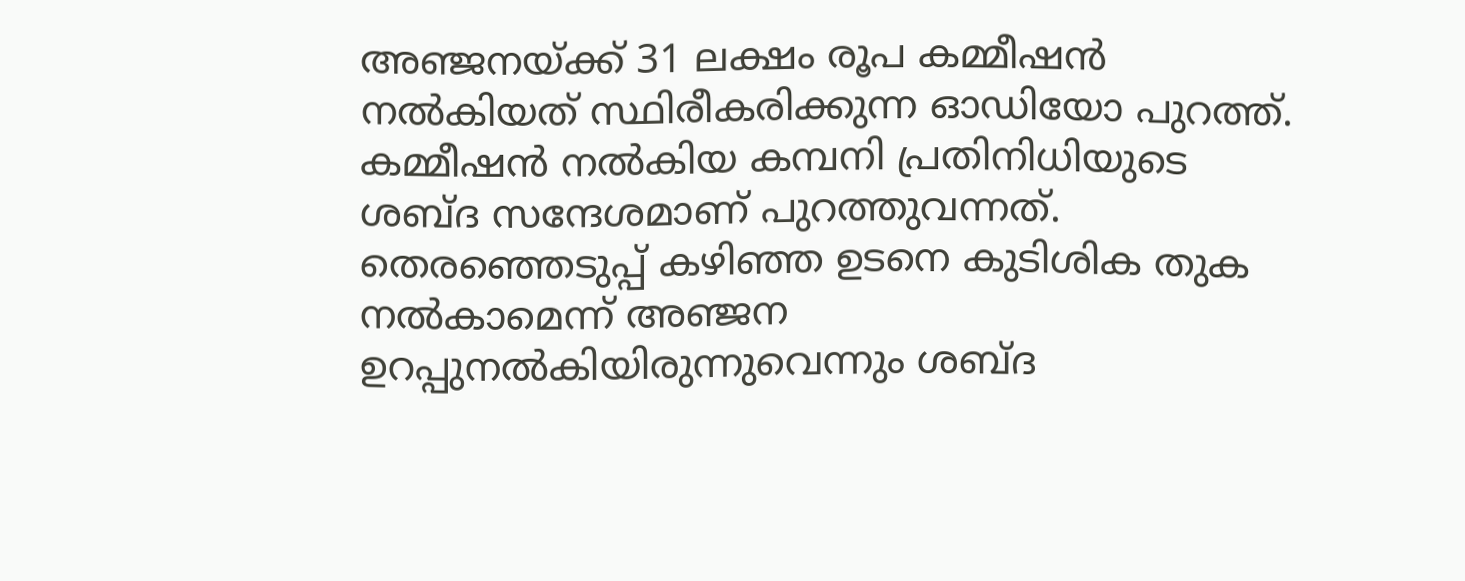അഞ്ജനയ്ക്ക് 31 ലക്ഷം രൂപ കമ്മീഷൻ നൽകിയത് സ്ഥിരീകരിക്കുന്ന ഓഡിയോ പുറത്ത്. കമ്മീഷൻ നൽകിയ കമ്പനി പ്രതിനിധിയുടെ ശബ്‌ദ സന്ദേശമാണ് പുറത്തുവന്നത്. തെരഞ്ഞെടുപ്പ് കഴിഞ്ഞ ഉടനെ കുടിശിക തുക നൽകാമെന്ന് അഞ്ജന ഉറപ്പുനൽകിയിരുന്നുവെന്നും ശബ്ദ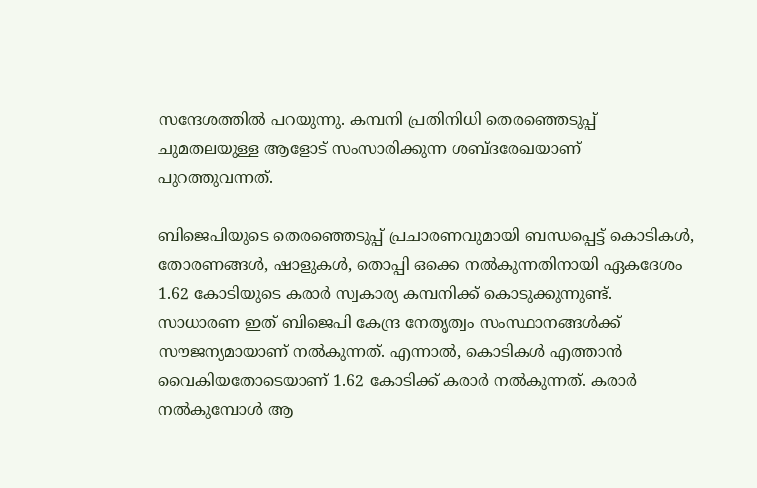സന്ദേശത്തിൽ പറയുന്നു. കമ്പനി പ്രതിനിധി തെരഞ്ഞെടുപ്പ് ചുമതലയുള്ള ആളോട് സംസാരിക്കുന്ന ശബ്ദരേഖയാണ് പുറത്തുവന്നത്.

ബിജെപിയുടെ തെരഞ്ഞെടുപ്പ് പ്രചാരണവുമായി ബന്ധപ്പെട്ട് കൊടികൾ, തോരണങ്ങൾ, ഷാളുകൾ, തൊപ്പി ഒക്കെ നൽകുന്നതിനായി ഏകദേശം 1.62 കോടിയുടെ കരാർ സ്വകാര്യ കമ്പനിക്ക് കൊടുക്കുന്നുണ്ട്. സാധാരണ ഇത് ബിജെപി കേന്ദ്ര നേതൃത്വം സംസ്ഥാനങ്ങൾക്ക് സൗജന്യമായാണ് നൽകുന്നത്. എന്നാൽ, കൊടികൾ എത്താൻ വൈകിയതോടെയാണ് 1.62 കോടിക്ക് കരാർ നൽകുന്നത്. കരാർ നൽകുമ്പോൾ ആ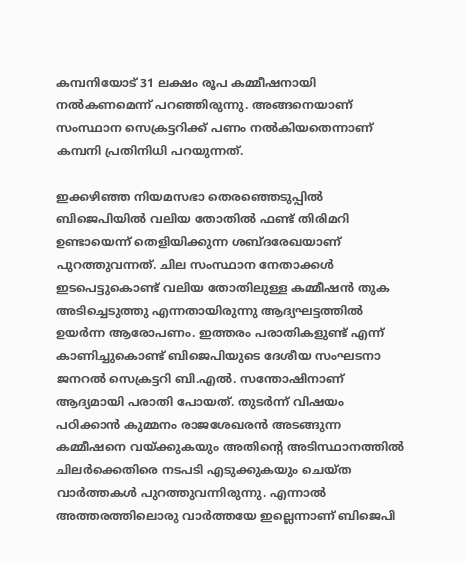കമ്പനിയോട് 31 ലക്ഷം രൂപ കമ്മീഷനായി നൽകണമെന്ന് പറഞ്ഞിരുന്നു. അങ്ങനെയാണ് സംസ്ഥാന സെക്രട്ടറിക്ക് പണം നൽകിയതെന്നാണ് കമ്പനി പ്രതിനിധി പറയുന്നത്.

ഇക്കഴിഞ്ഞ നിയമസഭാ തെരഞ്ഞെടുപ്പിൽ ബിജെപിയിൽ വലിയ തോതിൽ ഫണ്ട് തിരിമറി ഉണ്ടായെന്ന് തെളിയിക്കുന്ന ശബ്ദരേഖയാണ് പുറത്തുവന്നത്. ചില സംസ്ഥാന നേതാക്കൾ ഇടപെട്ടുകൊണ്ട് വലിയ തോതിലുള്ള കമ്മീഷൻ തുക അടിച്ചെടുത്തു എന്നതായിരുന്നു ആദ്യഘട്ടത്തിൽ ഉയർന്ന ആരോപണം. ഇത്തരം പരാതികളുണ്ട് എന്ന് കാണിച്ചുകൊണ്ട് ബിജെപിയുടെ ദേശീയ സംഘടനാ ജനറൽ സെക്രട്ടറി ബി.എൽ. സന്തോഷിനാണ് ആദ്യമായി പരാതി പോയത്. തുടർന്ന് വിഷയം പഠിക്കാൻ കുമ്മനം രാജശേഖരൻ അടങ്ങുന്ന കമ്മീഷനെ വയ്ക്കുകയും അതിൻ്റെ അടിസ്ഥാനത്തിൽ ചിലർക്കെതിരെ നടപടി എടുക്കുകയും ചെയ്ത വാർത്തകൾ പുറത്തുവന്നിരുന്നു. എന്നാൽ അത്തരത്തിലൊരു വാർത്തയേ ഇല്ലെന്നാണ് ബിജെപി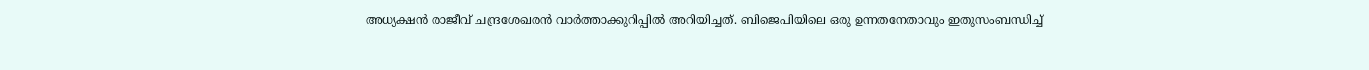അധ്യക്ഷൻ രാജീവ് ചന്ദ്രശേഖരൻ വാർത്താക്കുറിപ്പിൽ അറിയിച്ചത്. ബിജെപിയിലെ ഒരു ഉന്നതനേതാവും ഇതുസംബന്ധിച്ച്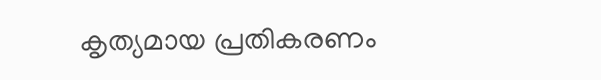കൃത്യമായ പ്രതികരണം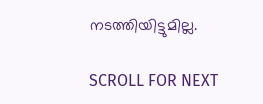നടത്തിയിട്ടുമില്ല.

SCROLL FOR NEXT